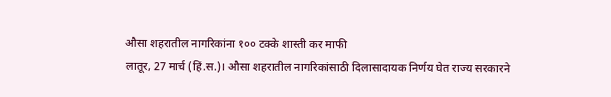औसा शहरातील नागरिकांना १०० टक्के शास्ती कर माफी
लातूर, 27 मार्च (हिं.स.)। औसा शहरातील नागरिकांसाठी दिलासादायक निर्णय घेत राज्य सरकारने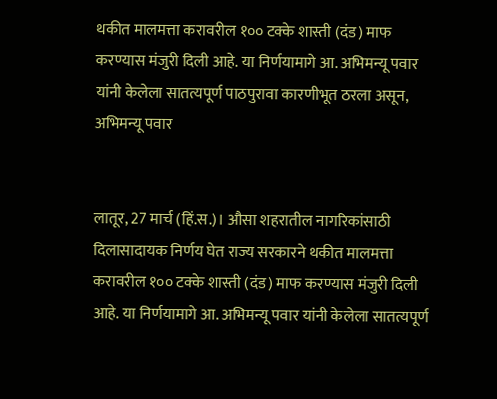थकीत मालमत्ता करावरील १०० टक्के शास्ती (दंड) माफ करण्यास मंजुरी दिली आहे. या निर्णयामागे आ. अभिमन्यू पवार यांनी केलेला सातत्यपूर्ण पाठपुरावा कारणीभूत ठरला असून,
अभिमन्यू पवार


लातूर, 27 मार्च (हिं.स.)। औसा शहरातील नागरिकांसाठी दिलासादायक निर्णय घेत राज्य सरकारने थकीत मालमत्ता करावरील १०० टक्के शास्ती (दंड) माफ करण्यास मंजुरी दिली आहे. या निर्णयामागे आ. अभिमन्यू पवार यांनी केलेला सातत्यपूर्ण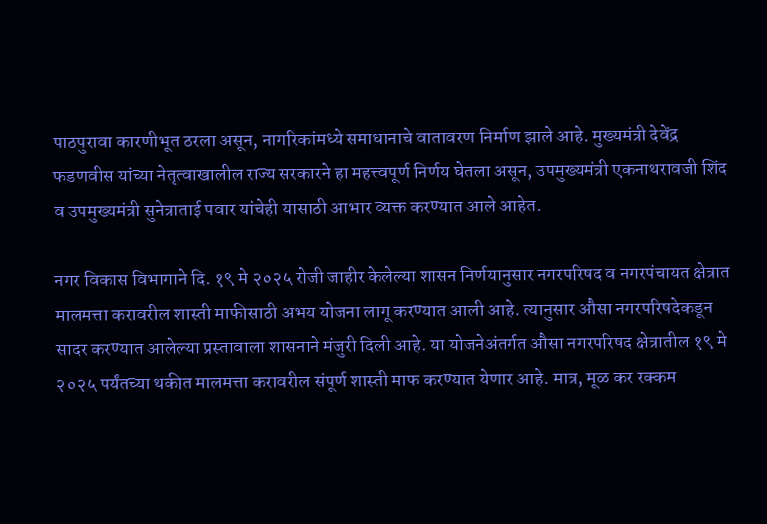पाठपुरावा कारणीभूत ठरला असून, नागरिकांमध्ये समाधानाचे वातावरण निर्माण झाले आहे. मुख्यमंत्री देवेंद्र फडणवीस यांच्या नेतृत्वाखालील राज्य सरकारने हा महत्त्वपूर्ण निर्णय घेतला असून, उपमुख्यमंत्री एकनाथरावजी शिंद व उपमुख्यमंत्री सुनेत्राताई पवार यांचेही यासाठी आभार व्यक्त करण्यात आले आहेत.

नगर विकास विभागाने दि. १९ मे २०२५ रोजी जाहीर केलेल्या शासन निर्णयानुसार नगरपरिषद व नगरपंचायत क्षेत्रात मालमत्ता करावरील शास्ती माफीसाठी अभय योजना लागू करण्यात आली आहे. त्यानुसार औसा नगरपरिषदेकडून सादर करण्यात आलेल्या प्रस्तावाला शासनाने मंजुरी दिली आहे. या योजनेअंतर्गत औसा नगरपरिषद क्षेत्रातील १९ मे २०२५ पर्यंतच्या थकीत मालमत्ता करावरील संपूर्ण शास्ती माफ करण्यात येणार आहे. मात्र, मूळ कर रक्कम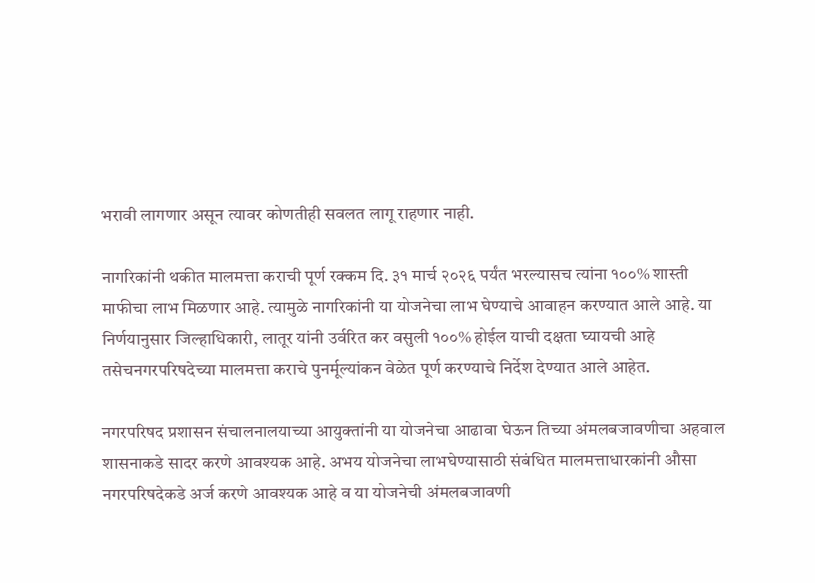भरावी लागणार असून त्यावर कोणतीही सवलत लागू राहणार नाही.

नागरिकांनी थकीत मालमत्ता कराची पूर्ण रक्कम दि. ३१ मार्च २०२६ पर्यंत भरल्यासच त्यांना १००% शास्ती माफीचा लाभ मिळणार आहे. त्यामुळे नागरिकांनी या योजनेचा लाभ घेण्याचे आवाहन करण्यात आले आहे. या निर्णयानुसार जिल्हाधिकारी, लातूर यांनी उर्वरित कर वसुली १००% होईल याची दक्षता घ्यायची आहे तसेचनगरपरिषदेच्या मालमत्ता कराचे पुनर्मूल्यांकन वेळेत पूर्ण करण्याचे निर्देश देण्यात आले आहेत.

नगरपरिषद प्रशासन संचालनालयाच्या आयुक्तांनी या योजनेचा आढावा घेऊन तिच्या अंमलबजावणीचा अहवाल शासनाकडे सादर करणे आवश्यक आहे. अभय योजनेचा लाभघेण्यासाठी संबंधित मालमत्ताधारकांनी औसा नगरपरिषदेकडे अर्ज करणे आवश्यक आहे व या योजनेची अंमलबजावणी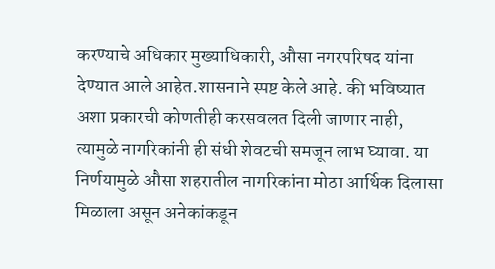करण्याचे अधिकार मुख्याधिकारी, औसा नगरपरिषद यांना देण्यात आले आहेत.शासनाने स्पष्ट केले आहे. की भविष्यात अशा प्रकारची कोणतीही करसवलत दिली जाणार नाही, त्यामुळे नागरिकांनी ही संधी शेवटची समजून लाभ घ्यावा. या निर्णयामुळे औसा शहरातील नागरिकांना मोठा आर्थिक दिलासा मिळाला असून अनेकांकडून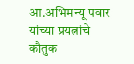आ.अभिमन्यू पवार यांच्या प्रयत्नांचे कौतुक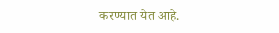करण्यात येत आहे.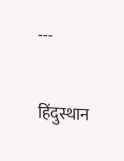---

हिंदुस्थान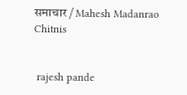समाचार / Mahesh Madanrao Chitnis


 rajesh pande